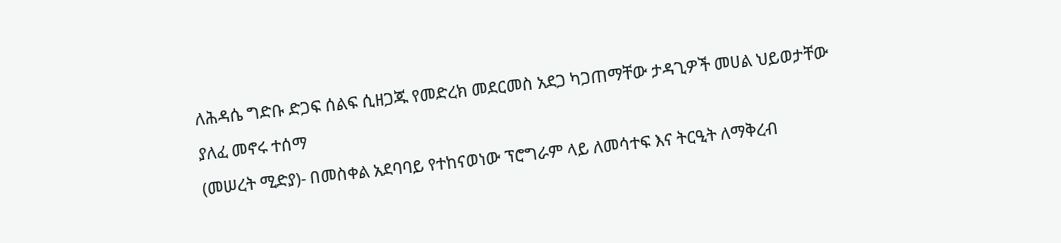ለሕዳሴ ግድቡ ድጋፍ ሰልፍ ሲዘጋጁ የመድረክ መደርመስ አደጋ ካጋጠማቸው ታዳጊዎች መሀል ህይወታቸው ያለፈ መኖሩ ተሰማ
(መሠረት ሚድያ)- በመስቀል አደባባይ የተከናወነው ፕሮግራም ላይ ለመሳተፍ እና ትርዒት ለማቅረብ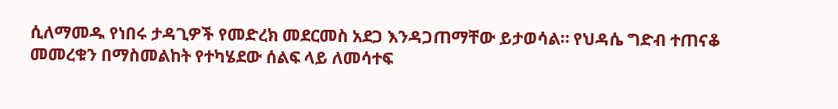ሲለማመዱ የነበሩ ታዳጊዎች የመድረክ መደርመስ አደጋ እንዳጋጠማቸው ይታወሳል። የህዳሴ ግድብ ተጠናቆ መመረቁን በማስመልከት የተካሄደው ሰልፍ ላይ ለመሳተፍ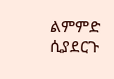ልምምድ ሲያደርጉ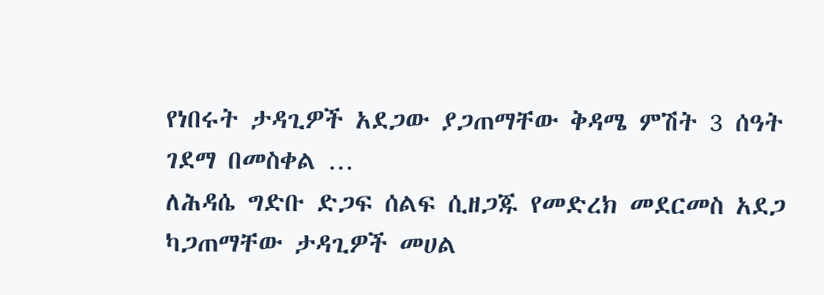የነበሩት ታዳጊዎች አደጋው ያጋጠማቸው ቅዳሜ ምሽት 3 ሰዓት ገደማ በመስቀል …
ለሕዳሴ ግድቡ ድጋፍ ሰልፍ ሲዘጋጁ የመድረክ መደርመስ አደጋ ካጋጠማቸው ታዳጊዎች መሀል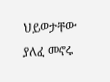ህይወታቸው ያለፈ መኖሩ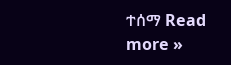ተሰማ Read more »